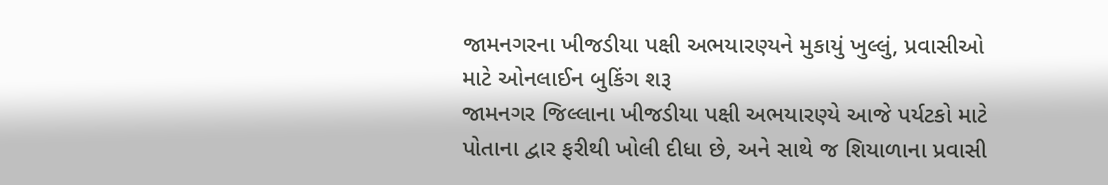જામનગરના ખીજડીયા પક્ષી અભયારણ્યને મુકાયું ખુલ્લું, પ્રવાસીઓ માટે ઓનલાઈન બુકિંગ શરૂ
જામનગર જિલ્લાના ખીજડીયા પક્ષી અભયારણ્યે આજે પર્યટકો માટે પોતાના દ્વાર ફરીથી ખોલી દીધા છે, અને સાથે જ શિયાળાના પ્રવાસી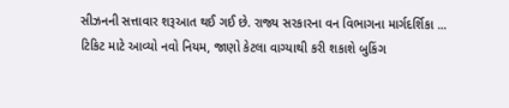સીઝનની સત્તાવાર શરૂઆત થઈ ગઈ છે. રાજ્ય સરકારના વન વિભાગના માર્ગદર્શિકા ...
ટિકિટ માટે આવ્યો નવો નિયમ, જાણો કેટલા વાગ્યાથી કરી શકાશે બુકિંગ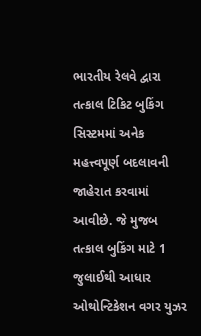ભારતીય રેલવે દ્વારા તત્કાલ ટિકિટ બુકિંગ સિસ્ટમમાં અનેક મહત્ત્વપૂર્ણ બદલાવની જાહેરાત કરવામાં આવીછે. જે મુજબ તત્કાલ બુકિંગ માટે 1 જુલાઈથી આધાર ઓથોન્ટિકેશન વગર યુઝર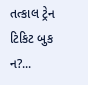તત્કાલ ટ્રેન ટિકિટ બુક ન?...